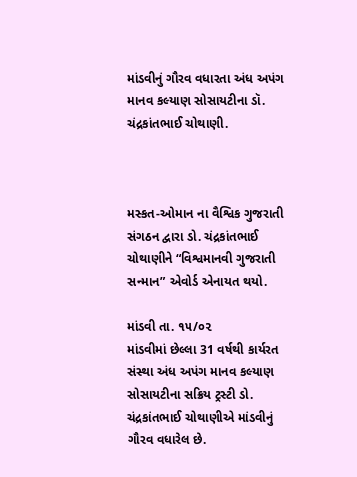માંડવીનું ગૌરવ વધારતા અંધ અપંગ માનવ કલ્યાણ સોસાયટીના ડૉ. ચંદ્રકાંતભાઈ ચોથાણી.



મસ્કત-ઓમાન ના વૈશ્વિક ગુજરાતી સંગઠન દ્વારા ડો. ચંદ્રકાંતભાઈ ચોથાણીને “વિશ્વમાનવી ગુજરાતી સન્માન” એવોર્ડ એનાયત થયો.

માંડવી તા. ૧૫/૦૨
માંડવીમાં છેલ્લા 31 વર્ષથી કાર્યરત સંસ્થા અંધ અપંગ માનવ કલ્યાણ સોસાયટીના સક્રિય ટ્રસ્ટી ડો. ચંદ્રકાંતભાઈ ચોથાણીએ માંડવીનું ગૌરવ વધારેલ છે.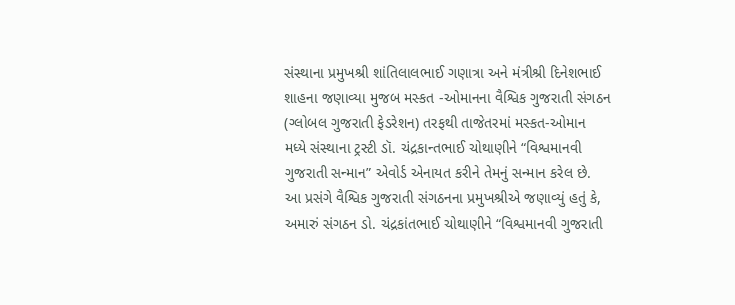સંસ્થાના પ્રમુખશ્રી શાંતિલાલભાઈ ગણાત્રા અને મંત્રીશ્રી દિનેશભાઈ શાહના જણાવ્યા મુજબ મસ્કત -ઓમાનના વૈશ્વિક ગુજરાતી સંગઠન (ગ્લોબલ ગુજરાતી ફેડરેશન) તરફથી તાજેતરમાં મસ્કત-ઓમાન મધ્યે સંસ્થાના ટ્રસ્ટી ડૉ. ચંદ્રકાન્તભાઈ ચોથાણીને “વિશ્વમાનવી ગુજરાતી સન્માન” એવોર્ડ એનાયત કરીને તેમનું સન્માન કરેલ છે.
આ પ્રસંગે વૈશ્વિક ગુજરાતી સંગઠનના પ્રમુખશ્રીએ જણાવ્યું હતું કે, અમારું સંગઠન ડો. ચંદ્રકાંતભાઈ ચોથાણીને “વિશ્વમાનવી ગુજરાતી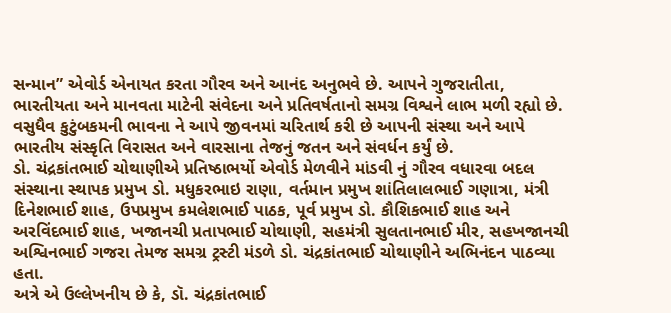સન્માન” એવોર્ડ એનાયત કરતા ગૌરવ અને આનંદ અનુભવે છે. આપને ગુજરાતીતા, ભારતીયતા અને માનવતા માટેની સંવેદના અને પ્રતિવર્ષતાનો સમગ્ર વિશ્વને લાભ મળી રહ્યો છે. વસુધૈવ કુટુંબકમની ભાવના ને આપે જીવનમાં ચરિતાર્થ કરી છે આપની સંસ્થા અને આપે ભારતીય સંસ્કૃતિ વિરાસત અને વારસાના તેજનું જતન અને સંવર્ધન કર્યું છે.
ડો. ચંદ્રકાંતભાઈ ચોથાણીએ પ્રતિષ્ઠાભર્યો એવોર્ડ મેળવીને માંડવી નું ગૌરવ વધારવા બદલ સંસ્થાના સ્થાપક પ્રમુખ ડો. મધુકરભાઇ રાણા, વર્તમાન પ્રમુખ શાંતિલાલભાઈ ગણાત્રા, મંત્રી દિનેશભાઈ શાહ, ઉપપ્રમુખ કમલેશભાઈ પાઠક, પૂર્વ પ્રમુખ ડો. કૌશિકભાઈ શાહ અને અરવિંદભાઈ શાહ, ખજાનચી પ્રતાપભાઈ ચોથાણી, સહમંત્રી સુલતાનભાઈ મીર, સહખજાનચી અશ્વિનભાઈ ગજરા તેમજ સમગ્ર ટ્રસ્ટી મંડળે ડો. ચંદ્રકાંતભાઈ ચોથાણીને અભિનંદન પાઠવ્યા હતા.
અત્રે એ ઉલ્લેખનીય છે કે, ડૉ. ચંદ્રકાંતભાઈ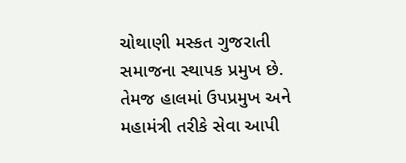ચોથાણી મસ્કત ગુજરાતી સમાજના સ્થાપક પ્રમુખ છે. તેમજ હાલમાં ઉપપ્રમુખ અને મહામંત્રી તરીકે સેવા આપી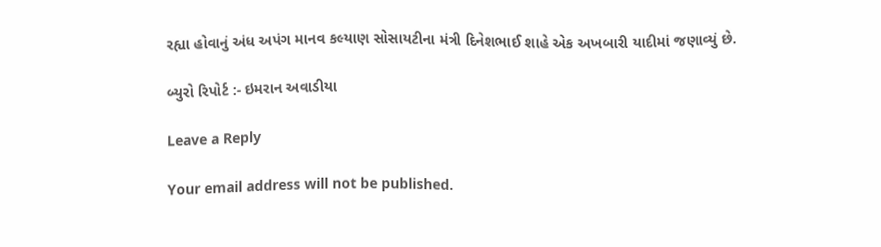રહ્યા હોવાનું અંધ અપંગ માનવ કલ્યાણ સોસાયટીના મંત્રી દિનેશભાઈ શાહે એક અખબારી યાદીમાં જણાવ્યું છે.

બ્યુરો રિપોર્ટ :- ઇમરાન અવાડીયા

Leave a Reply

Your email address will not be published.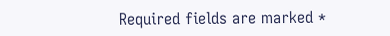Required fields are marked *